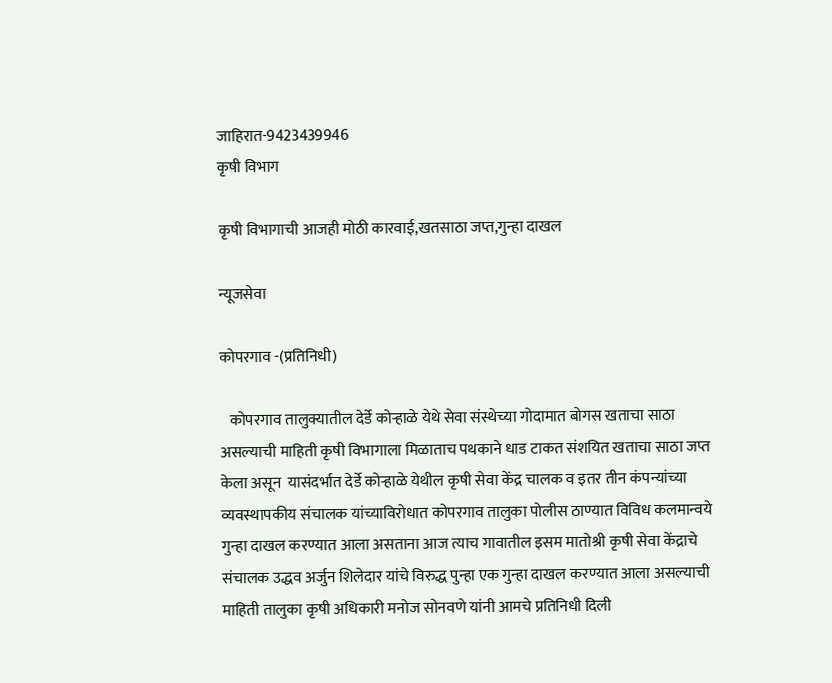जाहिरात-9423439946
कृषी विभाग

कृषी विभागाची आजही मोठी कारवाई,खतसाठा जप्त,गुन्हा दाखल

न्यूजसेवा

कोपरगाव -(प्रतिनिधी)

   कोपरगाव तालुक्यातील देर्डे कोऱ्हाळे येथे सेवा संस्थेच्या गोदामात बोगस खताचा साठा असल्याची माहिती कृषी विभागाला मिळाताच पथकाने धाड टाकत संशयित खताचा साठा जप्त केला असून  यासंदर्भात देर्डे कोऱ्हाळे येथील कृषी सेवा केंद्र चालक व इतर तीन कंपन्यांच्या व्यवस्थापकीय संचालक यांच्याविरोधात कोपरगाव तालुका पोलीस ठाण्यात विविध कलमान्वये गुन्हा दाखल करण्यात आला असताना आज त्याच गावातील इसम मातोश्री कृषी सेवा केंद्राचे संचालक उद्धव अर्जुन शिलेदार यांचे विरुद्ध पुन्हा एक गुन्हा दाखल करण्यात आला असल्याची माहिती तालुका कृषी अधिकारी मनोज सोनवणे यांनी आमचे प्रतिनिधी दिली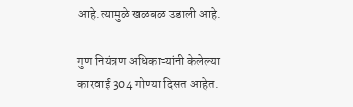आहे.त्यामुळे खळबळ उडाली आहे.

गुण नियंत्रण अधिकाऱ्यांनी केलेल्या कारवाई 304 गोण्या दिसत आहेत.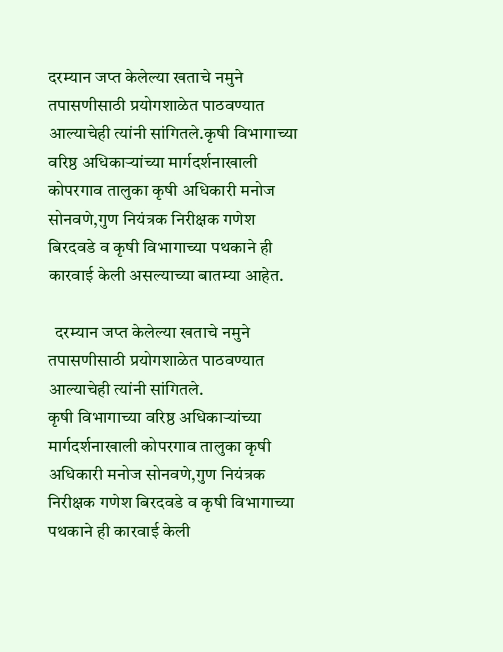दरम्यान जप्त केलेल्या खताचे नमुने तपासणीसाठी प्रयोगशाळेत पाठवण्यात आल्याचेही त्यांनी सांगितले.कृषी विभागाच्या वरिष्ठ अधिकाऱ्यांच्या मार्गदर्शनाखाली कोपरगाव तालुका कृषी अधिकारी मनोज सोनवणे,गुण नियंत्रक निरीक्षक गणेश बिरदवडे व कृषी विभागाच्या पथकाने ही कारवाई केली असल्याच्या बातम्या आहेत.

  दरम्यान जप्त केलेल्या खताचे नमुने तपासणीसाठी प्रयोगशाळेत पाठवण्यात आल्याचेही त्यांनी सांगितले.
कृषी विभागाच्या वरिष्ठ अधिकाऱ्यांच्या मार्गदर्शनाखाली कोपरगाव तालुका कृषी अधिकारी मनोज सोनवणे,गुण नियंत्रक निरीक्षक गणेश बिरदवडे व कृषी विभागाच्या पथकाने ही कारवाई केली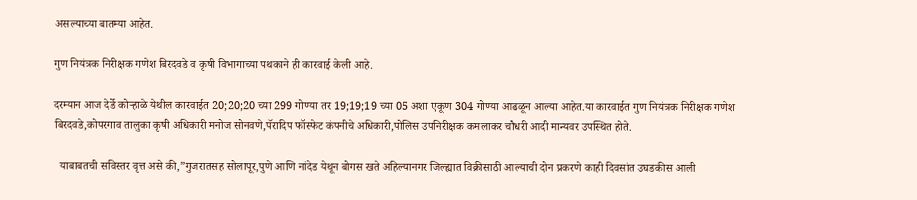असल्याच्या बातम्या आहेत.

गुण नियंत्रक निरीक्षक गणेश बिरदवडे व कृषी विभागाच्या पथकाने ही कारवाई केली आहे.

दरम्यान आज देर्डे कोऱ्हाळे येथील कारवाईत 20;20;20 च्या 299 गोण्या तर 19;19;19 च्या 05 अशा एकूण 304 गोण्या आढळून आल्या आहेत.या कारवाईत गुण नियंत्रक निरीक्षक गणेश बिरदवडे,कोपरगाव तालुका कृषी अधिकारी मनोज सोनवणे,पॅरादिप फॉस्फेट कंपनीचे अधिकारी,पोलिस उपनिरीक्षक कमलाकर चौधरी आदी मान्यवर उपस्थित होते.

  याबाबतची सविस्तर वृत्त असे की,”गुजरातसह सोलापूर,पुणे आणि नांदेड येथून बोगस खते अहिल्यानगर जिल्ह्यात विक्रीसाठी आल्याची दोन प्रकरणे काही दिवसांत उघडकीस आली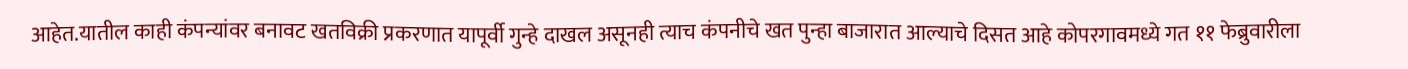आहेत.यातील काही कंपन्यांवर बनावट खतविक्री प्रकरणात यापूर्वी गुन्हे दाखल असूनही त्याच कंपनीचे खत पुन्हा बाजारात आल्याचे दिसत आहे कोपरगावमध्ये गत ११ फेब्रुवारीला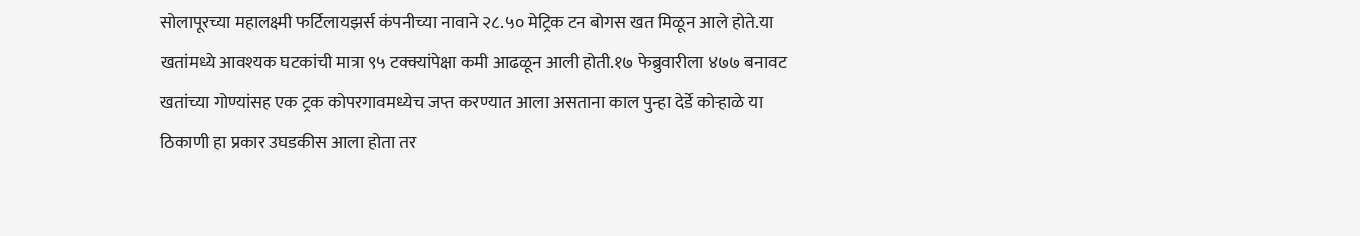सोलापूरच्या महालक्ष्मी फर्टिलायझर्स कंपनीच्या नावाने २८.५० मेट्रिक टन बोगस खत मिळून आले होते.या खतांमध्ये आवश्यक घटकांची मात्रा ९५ टक्क्यांपेक्षा कमी आढळून आली होती.१७ फेब्रुवारीला ४७७ बनावट खतांच्या गोण्यांसह एक ट्रक कोपरगावमध्येच जप्त करण्यात आला असताना काल पुन्हा देर्डे कोऱ्हाळे या ठिकाणी हा प्रकार उघडकीस आला होता तर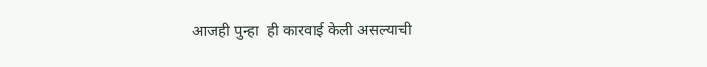आजही पुन्हा  ही कारवाई केली असल्याची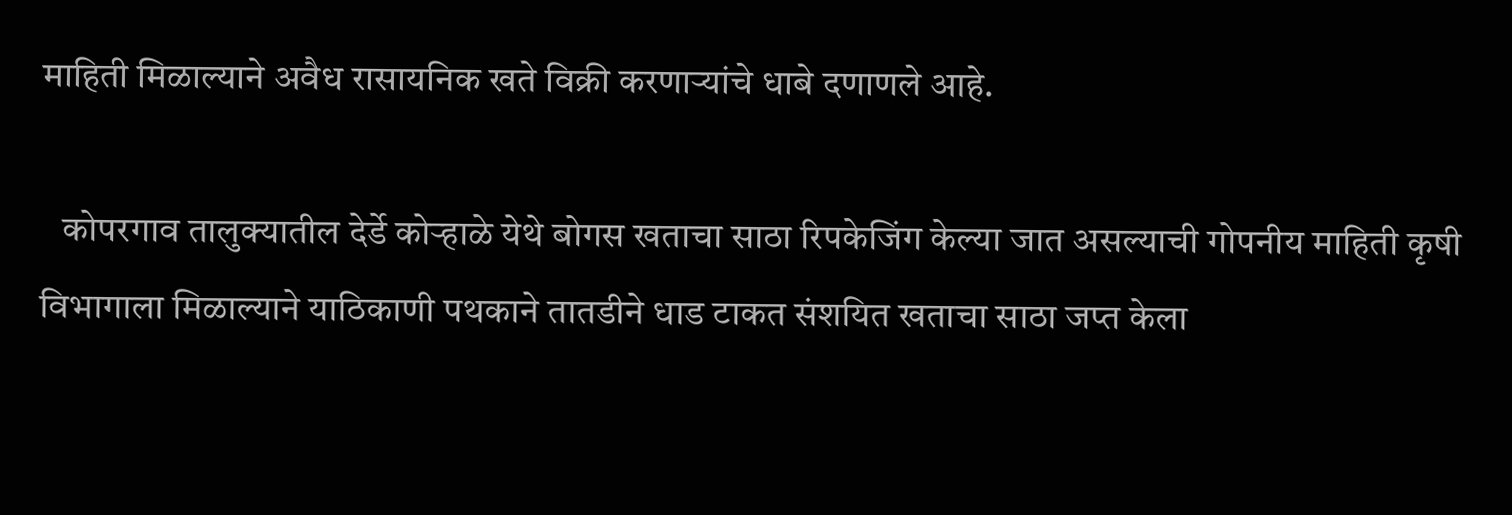माहिती मिळाल्याने अवैध रासायनिक खते विक्री करणाऱ्यांचे धाबे दणाणले आहे.

   कोपरगाव तालुक्यातील देर्डे कोऱ्हाळे येथे बोगस खताचा साठा रिपकेजिंग केल्या जात असल्याची गोपनीय माहिती कृषी विभागाला मिळाल्याने याठिकाणी पथकाने तातडीने धाड टाकत संशयित खताचा साठा जप्त केला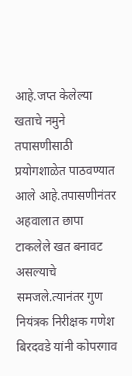आहे.जप्त केलेल्या खताचे नमुने तपासणीसाठी प्रयोगशाळेत पाठवण्यात आले आहे.तपासणीनंतर अहवालात छापा टाकलेले खत बनावट असल्याचे समजले.त्यानंतर गुण नियंत्रक निरीक्षक गणेश बिरदवडे यांनी कोपरगाव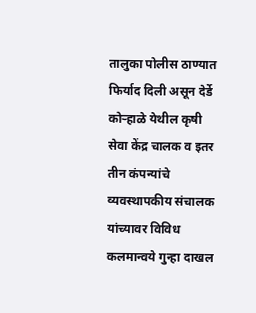तालुका पोलीस ठाण्यात फिर्याद दिली असून देर्डे कोऱ्हाळे येथील कृषी सेवा केंद्र चालक व इतर तीन कंपन्यांचे व्यवस्थापकीय संचालक यांच्यावर विविध कलमान्वये गुन्हा दाखल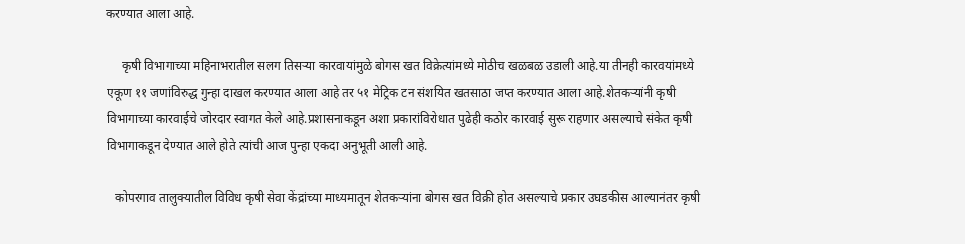करण्यात आला आहे.

     कृषी विभागाच्या महिनाभरातील सलग तिसऱ्या कारवायांमुळे बोगस खत विक्रेत्यांमध्ये मोठीच खळबळ उडाली आहे.या तीनही कारवयांमध्ये एकूण ११ जणांविरुद्ध गुन्हा दाखल करण्यात आला आहे तर ५१ मेट्रिक टन संशयित खतसाठा जप्त करण्यात आला आहे.शेतकऱ्यांनी कृषी विभागाच्या कारवाईचे जोरदार स्वागत केले आहे.प्रशासनाकडून अशा प्रकारांविरोधात पुढेही कठोर कारवाई सुरू राहणार असल्याचे संकेत कृषी विभागाकडून देण्यात आले होते त्यांची आज पुन्हा एकदा अनुभूती आली आहे.

   कोपरगाव तालुक्यातील विविध कृषी सेवा केंद्रांच्या माध्यमातून शेतकऱ्यांना बोगस खत विक्री होत असल्याचे प्रकार उघडकीस आल्यानंतर कृषी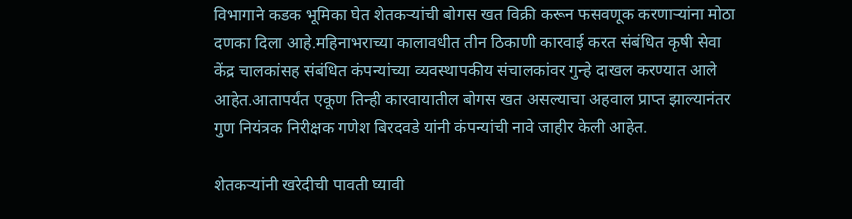विभागाने कडक भूमिका घेत शेतकऱ्यांची बोगस खत विक्री करून फसवणूक करणाऱ्यांना मोठा दणका दिला आहे.महिनाभराच्या कालावधीत तीन ठिकाणी कारवाई करत संबंधित कृषी सेवा केंद्र चालकांसह संबंधित कंपन्यांच्या व्यवस्थापकीय संचालकांवर गुन्हे दाखल करण्यात आले आहेत.आतापर्यंत एकूण तिन्ही कारवायातील बोगस खत असल्याचा अहवाल प्राप्त झाल्यानंतर गुण नियंत्रक निरीक्षक गणेश बिरदवडे यांनी कंपन्यांची नावे जाहीर केली आहेत.

शेतकऱ्यांनी खरेदीची पावती घ्यावी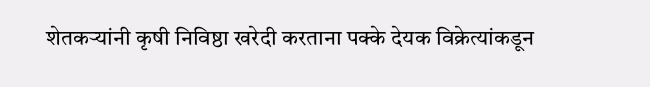शेतकऱ्यांनी कृषी निविष्ठा खरेदी करताना पक्के देयक विक्रेत्यांकडून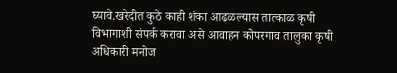घ्यावे.खरेदीत कुठे काही शंका आढळल्यास तात्काळ कृषी विभागाशी संपर्क करावा असे आवाहन कोपरगाव तालुका कृषी अधिकारी मनोज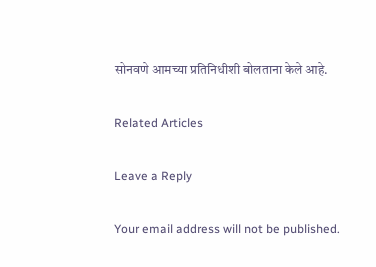सोनवणे आमच्या प्रतिनिधीशी बोलताना केले आहे.

Related Articles

Leave a Reply

Your email address will not be published.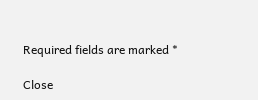Required fields are marked *

Close